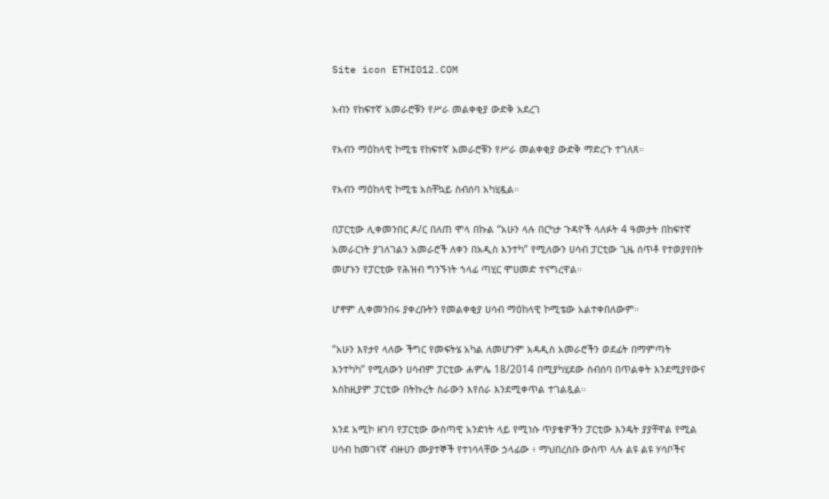Site icon ETHIO12.COM

አብን የከፍተኛ አመራሮቹን የሥራ መልቀቂያ ውድቅ አደረገ

የአብን ማዕከላዊ ኮሚቴ የከፍተኛ አመራሮቹን የሥራ መልቀቂያ ውድቅ ማድረጉ ተገለጸ።

የአብን ማዕከላዊ ኮሚቴ አስቸኳይ ስብሰባ አካሂዷል።

በፓርቲው ሊቀመንበር ዶ/ር በለጠ ሞላ በኩል ‘‘አሁን ላሉ በርካታ ጉዳዮች ላለፉት 4 ዓመታት በከፍተኛ አመራርነት ያገለገልን አመራሮች ለቀን በአዲስ እንተካ’’ የሚለውን ሀሳብ ፓርቲው ጊዜ ሰጥቶ የተወያየበት መሆኑን የፓርቲው የሕዝብ ግንኙነት ኀላፊ ጣሂር ሞሀመድ ተናግረዋል።

ሆኖም ሊቀመንበሩ ያቀረቡትን የመልቀቂያ ሀሳብ ማዕከላዊ ኮሚቴው አልተቀበለውም።

‘’አሁን እየታየ ላለው ችግር የመፍትሄ አካል ለመሆንም አዳዲስ አመራሮችን ወደፊት በማምጣት እንተካካ’’ የሚለውን ሀሳብም ፓርቲው ሐምሌ 18/2014 በሚያካሂደው ስብሰባ በጥልቀት እንደሚያየውና እስከዚያም ፓርቲው በትኩረት ስራውን እየሰራ እንደሚቀጥል ተገልጿል።

እንደ አሚኮ ዘገባ የፓርቲው ውስጣዊ አንድነት ላይ የሚነሱ ጥያቄዎችን ፓርቲው እንዴት ያያቸዋል የሚል ሀሳብ ከመገናኛ ብዙሀን ሙያተኞች የተነሳላቸው ኃላፊው ፥ ማህበረሰቡ ውስጥ ላሉ ልዩ ልዩ ሃሳቦችና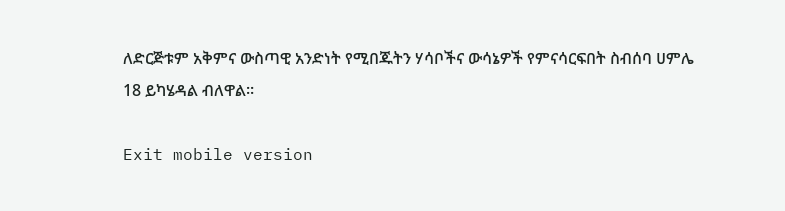ለድርጅቱም አቅምና ውስጣዊ አንድነት የሚበጁትን ሃሳቦችና ውሳኔዎች የምናሳርፍበት ስብሰባ ሀምሌ 18 ይካሄዳል ብለዋል።

Exit mobile version